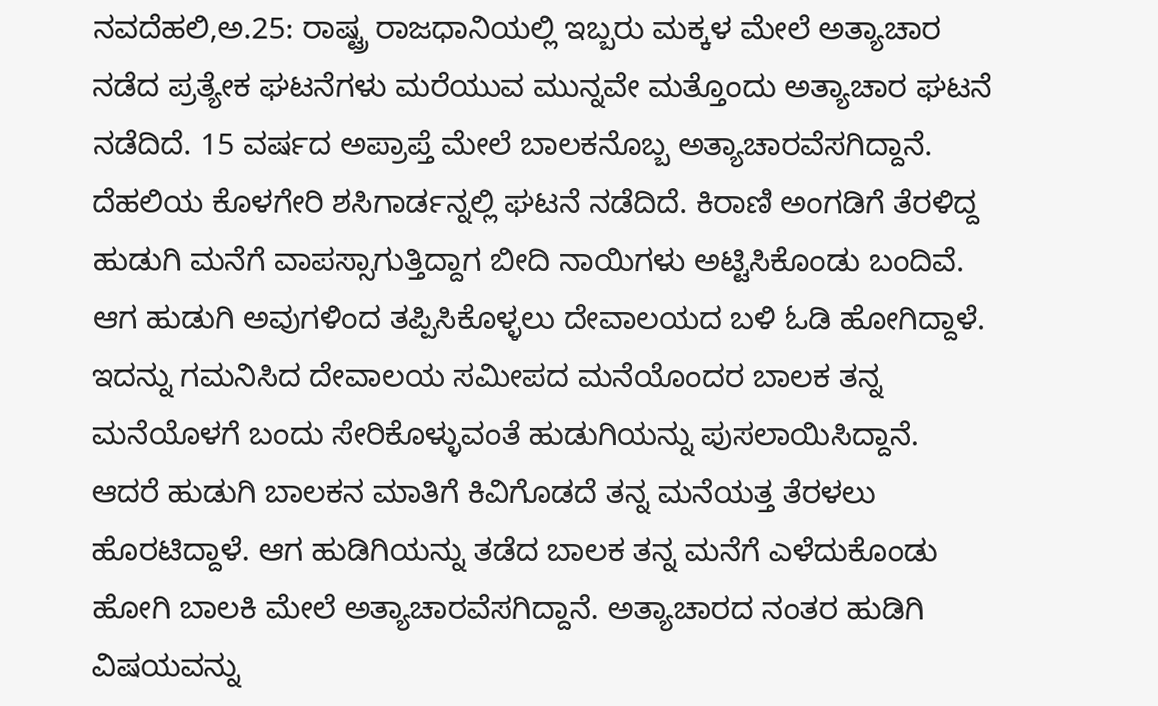ನವದೆಹಲಿ,ಅ.25: ರಾಷ್ಟ್ರ ರಾಜಧಾನಿಯಲ್ಲಿ ಇಬ್ಬರು ಮಕ್ಕಳ ಮೇಲೆ ಅತ್ಯಾಚಾರ ನಡೆದ ಪ್ರತ್ಯೇಕ ಘಟನೆಗಳು ಮರೆಯುವ ಮುನ್ನವೇ ಮತ್ತೊಂದು ಅತ್ಯಾಚಾರ ಘಟನೆ ನಡೆದಿದೆ. 15 ವರ್ಷದ ಅಪ್ರಾಪ್ತೆ ಮೇಲೆ ಬಾಲಕನೊಬ್ಬ ಅತ್ಯಾಚಾರವೆಸಗಿದ್ದಾನೆ.
ದೆಹಲಿಯ ಕೊಳಗೇರಿ ಶಸಿಗಾರ್ಡನ್ನಲ್ಲಿ ಘಟನೆ ನಡೆದಿದೆ. ಕಿರಾಣಿ ಅಂಗಡಿಗೆ ತೆರಳಿದ್ದ ಹುಡುಗಿ ಮನೆಗೆ ವಾಪಸ್ಸಾಗುತ್ತಿದ್ದಾಗ ಬೀದಿ ನಾಯಿಗಳು ಅಟ್ಟಿಸಿಕೊಂಡು ಬಂದಿವೆ. ಆಗ ಹುಡುಗಿ ಅವುಗಳಿಂದ ತಪ್ಪಿಸಿಕೊಳ್ಳಲು ದೇವಾಲಯದ ಬಳಿ ಓಡಿ ಹೋಗಿದ್ದಾಳೆ. ಇದನ್ನು ಗಮನಿಸಿದ ದೇವಾಲಯ ಸಮೀಪದ ಮನೆಯೊಂದರ ಬಾಲಕ ತನ್ನ ಮನೆಯೊಳಗೆ ಬಂದು ಸೇರಿಕೊಳ್ಳುವಂತೆ ಹುಡುಗಿಯನ್ನು ಪುಸಲಾಯಿಸಿದ್ದಾನೆ.
ಆದರೆ ಹುಡುಗಿ ಬಾಲಕನ ಮಾತಿಗೆ ಕಿವಿಗೊಡದೆ ತನ್ನ ಮನೆಯತ್ತ ತೆರಳಲು ಹೊರಟಿದ್ದಾಳೆ. ಆಗ ಹುಡಿಗಿಯನ್ನು ತಡೆದ ಬಾಲಕ ತನ್ನ ಮನೆಗೆ ಎಳೆದುಕೊಂಡು ಹೋಗಿ ಬಾಲಕಿ ಮೇಲೆ ಅತ್ಯಾಚಾರವೆಸಗಿದ್ದಾನೆ. ಅತ್ಯಾಚಾರದ ನಂತರ ಹುಡಿಗಿ ವಿಷಯವನ್ನು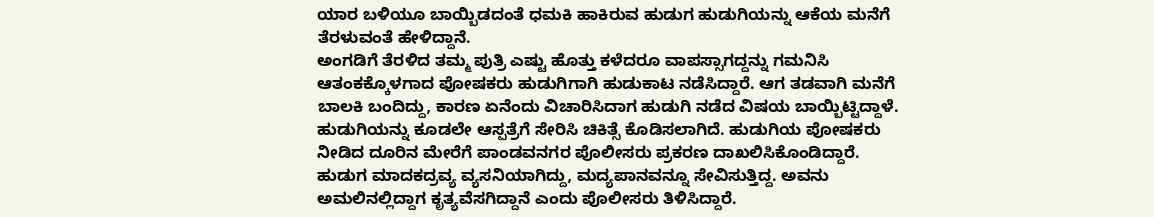ಯಾರ ಬಳಿಯೂ ಬಾಯ್ಬಿಡದಂತೆ ಧಮಕಿ ಹಾಕಿರುವ ಹುಡುಗ ಹುಡುಗಿಯನ್ನು ಆಕೆಯ ಮನೆಗೆ ತೆರಳುವಂತೆ ಹೇಳಿದ್ದಾನೆ.
ಅಂಗಡಿಗೆ ತೆರಳಿದ ತಮ್ಮ ಪುತ್ರಿ ಎಷ್ಟು ಹೊತ್ತು ಕಳೆದರೂ ವಾಪಸ್ಸಾಗದ್ದನ್ನು ಗಮನಿಸಿ ಆತಂಕಕ್ಕೊಳಗಾದ ಪೋಷಕರು ಹುಡುಗಿಗಾಗಿ ಹುಡುಕಾಟ ನಡೆಸಿದ್ದಾರೆ. ಆಗ ತಡವಾಗಿ ಮನೆಗೆ ಬಾಲಕಿ ಬಂದಿದ್ದು, ಕಾರಣ ಏನೆಂದು ವಿಚಾರಿಸಿದಾಗ ಹುಡುಗಿ ನಡೆದ ವಿಷಯ ಬಾಯ್ಬಿಟ್ಟಿದ್ದಾಳೆ.
ಹುಡುಗಿಯನ್ನು ಕೂಡಲೇ ಆಸ್ಪತ್ರೆಗೆ ಸೇರಿಸಿ ಚಿಕಿತ್ಸೆ ಕೊಡಿಸಲಾಗಿದೆ. ಹುಡುಗಿಯ ಪೋಷಕರು ನೀಡಿದ ದೂರಿನ ಮೇರೆಗೆ ಪಾಂಡವನಗರ ಪೊಲೀಸರು ಪ್ರಕರಣ ದಾಖಲಿಸಿಕೊಂಡಿದ್ದಾರೆ.
ಹುಡುಗ ಮಾದಕದ್ರವ್ಯ ವ್ಯಸನಿಯಾಗಿದ್ದು, ಮದ್ಯಪಾನವನ್ನೂ ಸೇವಿಸುತ್ತಿದ್ದ. ಅವನು ಅಮಲಿನಲ್ಲಿದ್ದಾಗ ಕೃತ್ಯವೆಸಗಿದ್ದಾನೆ ಎಂದು ಪೊಲೀಸರು ತಿಳಿಸಿದ್ದಾರೆ.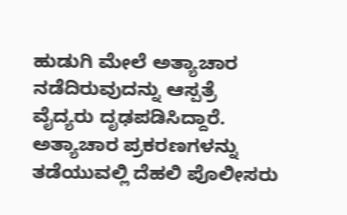ಹುಡುಗಿ ಮೇಲೆ ಅತ್ಯಾಚಾರ ನಡೆದಿರುವುದನ್ನು ಆಸ್ಪತ್ರೆ ವೈದ್ಯರು ದೃಢಪಡಿಸಿದ್ದಾರೆ.
ಅತ್ಯಾಚಾರ ಪ್ರಕರಣಗಳನ್ನು ತಡೆಯುವಲ್ಲಿ ದೆಹಲಿ ಪೊಲೀಸರು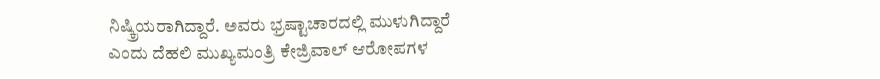ನಿಷ್ಕ್ರಿಯರಾಗಿದ್ದಾರೆ. ಅವರು ಭ್ರಷ್ಟಾಚಾರದಲ್ಲಿ ಮುಳುಗಿದ್ದಾರೆ ಎಂದು ದೆಹಲಿ ಮುಖ್ಯಮಂತ್ರಿ ಕೇಜ್ರಿವಾಲ್ ಆರೋಪಗಳ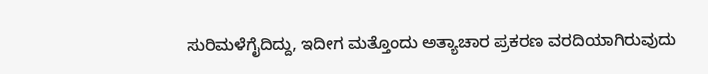ಸುರಿಮಳೆಗೈದಿದ್ದು, ಇದೀಗ ಮತ್ತೊಂದು ಅತ್ಯಾಚಾರ ಪ್ರಕರಣ ವರದಿಯಾಗಿರುವುದು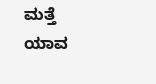ಮತ್ತೆ ಯಾವ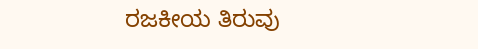ರಜಕೀಯ ತಿರುವು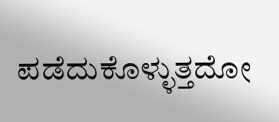ಪಡೆದುಕೊಳ್ಳುತ್ತದೋ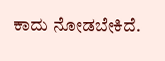ಕಾದು ನೋಡಬೇಕಿದೆ.